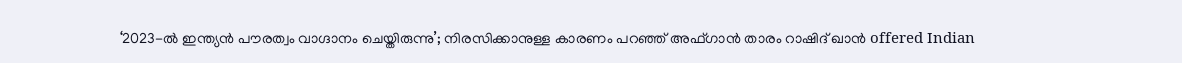‘2023-ൽ ഇന്ത്യൻ പൗരത്വം വാഗ്ദാനം ചെയ്തിരുന്നു’; നിരസിക്കാനുള്ള കാരണം പറഞ്ഞ് അഫ്ഗാൻ താരം റാഷിദ് ഖാൻ offered Indian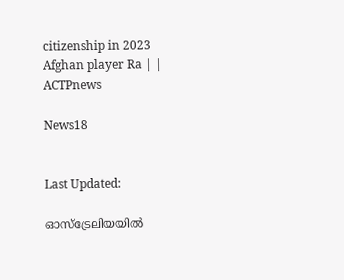citizenship in 2023 Afghan player Ra | | ACTPnews

News18


Last Updated:

ഓസ്‌ട്രേലിയയിൽ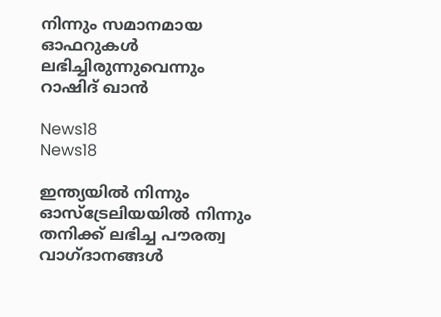നിന്നും സമാനമായ ഓഫറുകൾ ലഭിച്ചിരുന്നുവെന്നും റാഷിദ് ഖാൻ

News18
News18

ഇന്ത്യയിൽ നിന്നും ഓസ്‌ട്രേലിയയിൽ നിന്നും തനിക്ക് ലഭിച്ച പൗരത്വ വാഗ്ദാനങ്ങൾ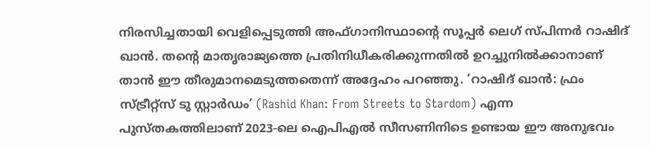നിരസിച്ചതായി വെളിപ്പെടുത്തി അഫ്ഗാനിസ്ഥാന്റെ സൂപ്പർ ലെഗ് സ്പിന്നർ റാഷിദ് ഖാൻ. തന്റെ മാതൃരാജ്യത്തെ പ്രതിനിധീകരിക്കുന്നതിൽ ഉറച്ചുനിൽക്കാനാണ് താൻ ഈ തീരുമാനമെടുത്തതെന്ന് അദ്ദേഹം പറഞ്ഞു. ‘റാഷിദ് ഖാൻ: ഫ്രം സ്ട്രീറ്റ്‌സ് ടു സ്റ്റാർഡം’ (Rashid Khan: From Streets to Stardom) എന്ന പുസ്തകത്തിലാണ് 2023-ലെ ഐപിഎൽ സീസണിനിടെ ഉണ്ടായ ഈ അനുഭവം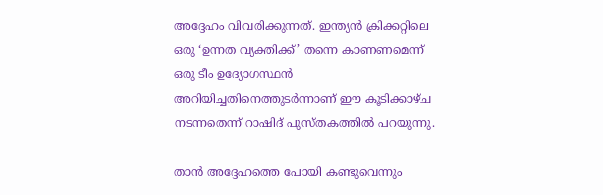അദ്ദേഹം വിവരിക്കുന്നത്. ഇന്ത്യൻ ക്രിക്കറ്റിലെ ഒരു ‘ഉന്നത വ്യക്തിക്ക്’ തന്നെ കാണണമെന്ന് ഒരു ടീം ഉദ്യോഗസ്ഥൻ അറിയിച്ചതിനെത്തുടർന്നാണ് ഈ കൂടിക്കാഴ്ച നടന്നതെന്ന് റാഷിദ് പുസ്തകത്തിൽ പറയുന്നു.

താൻ അദ്ദേഹത്തെ പോയി കണ്ടുവെന്നും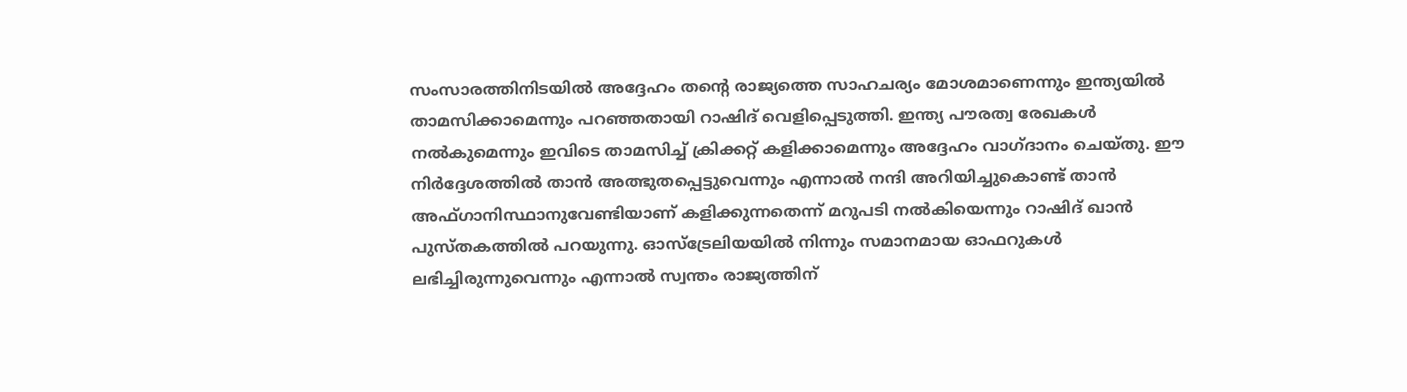സംസാരത്തിനിടയിൽ അദ്ദേഹം തന്റെ രാജ്യത്തെ സാഹചര്യം മോശമാണെന്നും ഇന്ത്യയിൽ താമസിക്കാമെന്നും പറഞ്ഞതായി റാഷിദ് വെളിപ്പെടുത്തി. ഇന്ത്യ പൗരത്വ രേഖകൾ നൽകുമെന്നും ഇവിടെ താമസിച്ച് ക്രിക്കറ്റ് കളിക്കാമെന്നും അദ്ദേഹം വാഗ്ദാനം ചെയ്തു. ഈ നിർദ്ദേശത്തിൽ താൻ അത്ഭുതപ്പെട്ടുവെന്നും എന്നാൽ നന്ദി അറിയിച്ചുകൊണ്ട് താൻ അഫ്ഗാനിസ്ഥാനുവേണ്ടിയാണ് കളിക്കുന്നതെന്ന് മറുപടി നൽകിയെന്നും റാഷിദ് ഖാൻ പുസ്തകത്തിൽ പറയുന്നു. ഓസ്‌ട്രേലിയയിൽ നിന്നും സമാനമായ ഓഫറുകൾ ലഭിച്ചിരുന്നുവെന്നും എന്നാൽ സ്വന്തം രാജ്യത്തിന്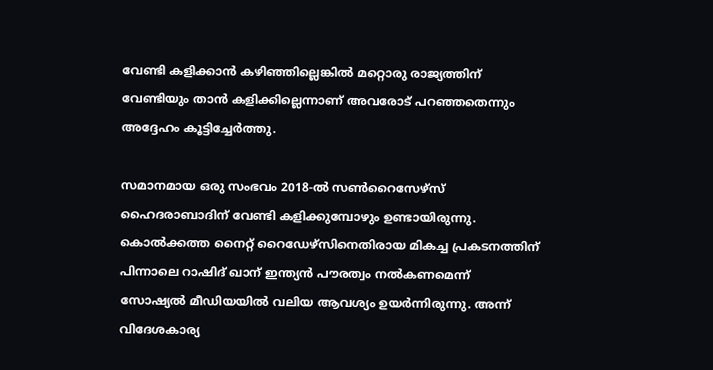വേണ്ടി കളിക്കാൻ കഴിഞ്ഞില്ലെങ്കിൽ മറ്റൊരു രാജ്യത്തിന് വേണ്ടിയും താൻ കളിക്കില്ലെന്നാണ് അവരോട് പറഞ്ഞതെന്നും അദ്ദേഹം കൂട്ടിച്ചേർത്തു.

സമാനമായ ഒരു സംഭവം 2018-ൽ സൺറൈസേഴ്‌സ് ഹൈദരാബാദിന് വേണ്ടി കളിക്കുമ്പോഴും ഉണ്ടായിരുന്നു. കൊൽക്കത്ത നൈറ്റ് റൈഡേഴ്സിനെതിരായ മികച്ച പ്രകടനത്തിന് പിന്നാലെ റാഷിദ് ഖാന് ഇന്ത്യൻ പൗരത്വം നൽകണമെന്ന് സോഷ്യൽ മീഡിയയിൽ വലിയ ആവശ്യം ഉയർന്നിരുന്നു. അന്ന് വിദേശകാര്യ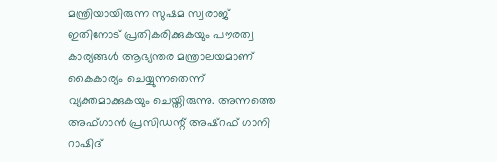മന്ത്രിയായിരുന്ന സുഷമ സ്വരാജ് ഇതിനോട് പ്രതികരിക്കുകയും പൗരത്വ കാര്യങ്ങൾ ആഭ്യന്തര മന്ത്രാലയമാണ് കൈകാര്യം ചെയ്യുന്നതെന്ന് വ്യക്തമാക്കുകയും ചെയ്തിരുന്നു. അന്നത്തെ അഫ്ഗാൻ പ്രസിഡന്റ് അഷ്‌റഫ് ഗാനി റാഷിദ്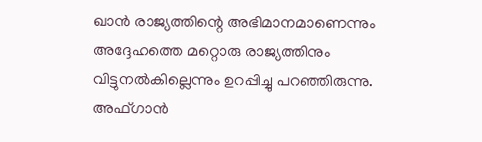ഖാൻ രാജ്യത്തിന്റെ അഭിമാനമാണെന്നും അദ്ദേഹത്തെ മറ്റൊരു രാജ്യത്തിനും വിട്ടുനൽകില്ലെന്നും ഉറപ്പിച്ചു പറഞ്ഞിരുന്നു. അഫ്ഗാൻ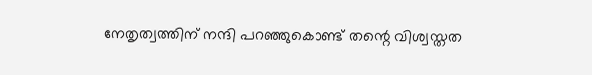നേതൃത്വത്തിന് നന്ദി പറഞ്ഞുകൊണ്ട് തന്റെ വിശ്വസ്തത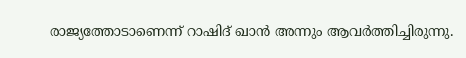രാജ്യത്തോടാണെന്ന് റാഷിദ് ഖാൻ അന്നും ആവർത്തിച്ചിരുന്നു.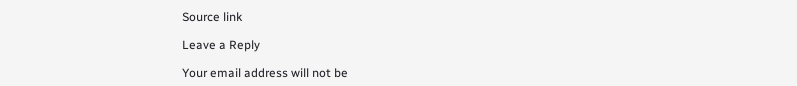Source link

Leave a Reply

Your email address will not be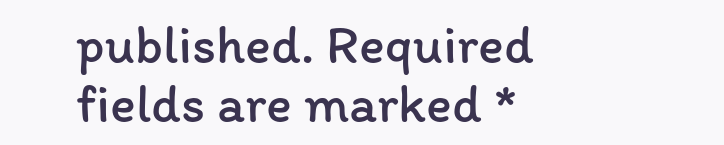published. Required fields are marked *